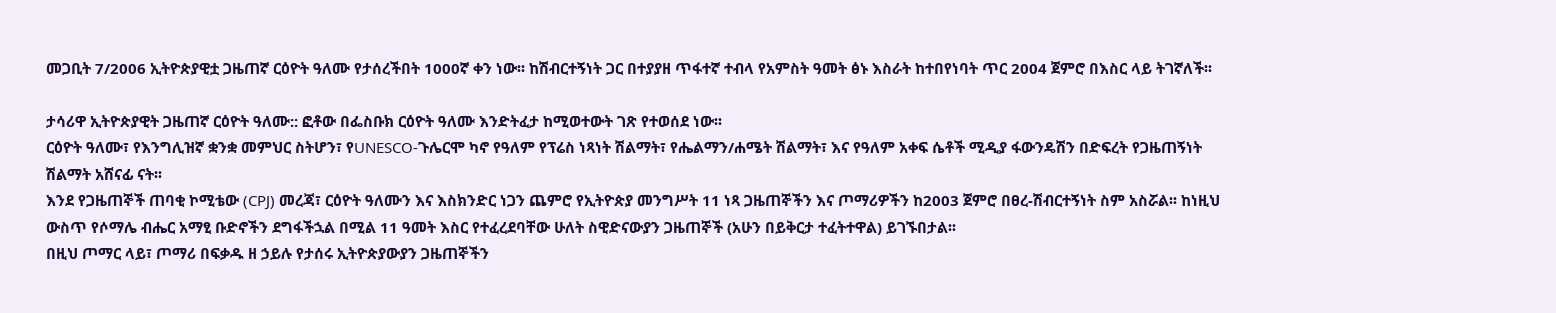መጋቢት 7/2006 ኢትዮጵያዊቷ ጋዜጠኛ ርዕዮት ዓለሙ የታሰረችበት 1000ኛ ቀን ነው፡፡ ከሽብርተኝነት ጋር በተያያዘ ጥፋተኛ ተብላ የአምስት ዓመት ፅኑ እስራት ከተበየነባት ጥር 2004 ጀምሮ በእስር ላይ ትገኛለች፡፡

ታሳሪዋ ኢትዮጵያዊት ጋዜጠኛ ርዕዮት ዓለሙ:: ፎቶው በፌስቡክ ርዕዮት ዓለሙ እንድትፈታ ከሚወተውት ገጽ የተወሰደ ነው፡፡
ርዕዮት ዓለሙ፣ የእንግሊዝኛ ቋንቋ መምህር ስትሆን፣ የUNESCO-ጉሌርሞ ካኖ የዓለም የፕሬስ ነጻነት ሽልማት፣ የሔልማን/ሐሜት ሽልማት፣ እና የዓለም አቀፍ ሴቶች ሚዲያ ፋውንዴሽን በድፍረት የጋዜጠኝነት ሽልማት አሸናፊ ናት፡፡
እንደ የጋዜጠኞች ጠባቂ ኮሚቴው (CPJ) መረጃ፣ ርዕዮት ዓለሙን እና እስክንድር ነጋን ጨምሮ የኢትዮጵያ መንግሥት 11 ነጻ ጋዜጠኞችን እና ጦማሪዎችን ከ2003 ጀምሮ በፀረ-ሽብርተኝነት ስም አስሯል፡፡ ከነዚህ ውስጥ የሶማሌ ብሔር አማፂ ቡድኖችን ደግፋችኋል በሚል 11 ዓመት እስር የተፈረደባቸው ሁለት ስዊድናውያን ጋዜጠኞች (አሁን በይቅርታ ተፈትተዋል) ይገኙበታል፡፡
በዚህ ጦማር ላይ፣ ጦማሪ በፍቃዱ ዘ ኃይሉ የታሰሩ ኢትዮጵያውያን ጋዜጠኞችን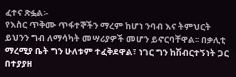ፈተና ጽፏል፡-
የእስር ጥቅሙ ጥፋተኞችን ማረም ከሆነ ንባብ እና ትምህርት ይህንን ግብ ለማሳካት መሣሪያዎች መሆን ይኖርባቸዋል፡፡ በቃሊቲ ማረሚያ ቤት ግን ሁለቱም ተፈቅደዋል፣ ነገር ግን ከሽብርተኝነት ጋር በተያያዘ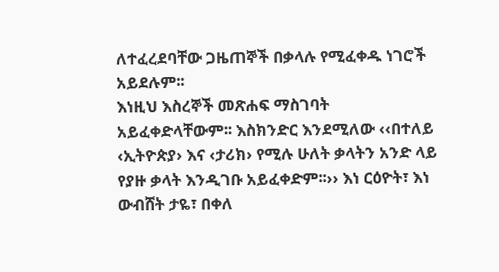ለተፈረደባቸው ጋዜጠኞች በቃላሉ የሚፈቀዱ ነገሮች አይደሉም፡፡
እነዚህ እስረኞች መጽሐፍ ማስገባት አይፈቀድላቸውም፡፡ እስክንድር እንደሚለው ‹‹በተለይ ‹ኢትዮጵያ› እና ‹ታሪክ› የሚሉ ሁለት ቃላትን አንድ ላይ የያዙ ቃላት እንዲገቡ አይፈቀድም፡፡›› እነ ርዕዮት፣ እነ ውብሸት ታዬ፣ በቀለ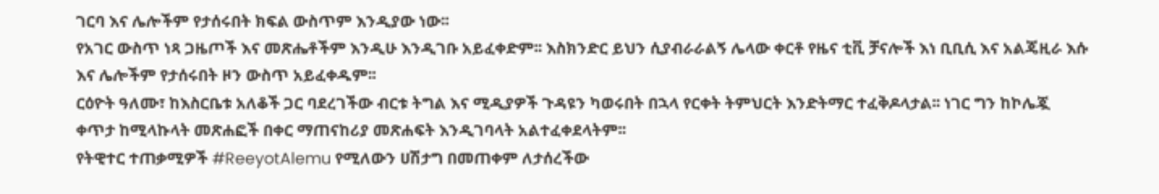ገርባ እና ሌሎችም የታሰሩበት ክፍል ውስጥም እንዲያው ነው፡፡
የአገር ውስጥ ነጻ ጋዜጦች እና መጽሔቶችም እንዲሁ እንዲገቡ አይፈቀድም፡፡ እስክንድር ይህን ሲያብራራልኝ ሌላው ቀርቶ የዜና ቲቪ ቻናሎች እነ ቢቢሲ እና አልጄዚራ እሱ እና ሌሎችም የታሰሩበት ዞን ውስጥ አይፈቀዱም፡፡
ርዕዮት ዓለሙ፣ ከእስርቤቱ አለቆች ጋር ባደረገችው ብርቱ ትግል እና ሚዲያዎች ጉዳዩን ካወሩበት በኋላ የርቀት ትምህርት እንድትማር ተፈቅዶላታል፡፡ ነገር ግን ከኮሌጇ ቀጥታ ከሚላኩላት መጽሐፎች በቀር ማጠናከሪያ መጽሐፍት እንዲገባላት አልተፈቀደላትም፡፡
የትዊተር ተጠቃሚዎች #ReeyotAlemu የሚለውን ሀሽታግ በመጠቀም ለታሰረችው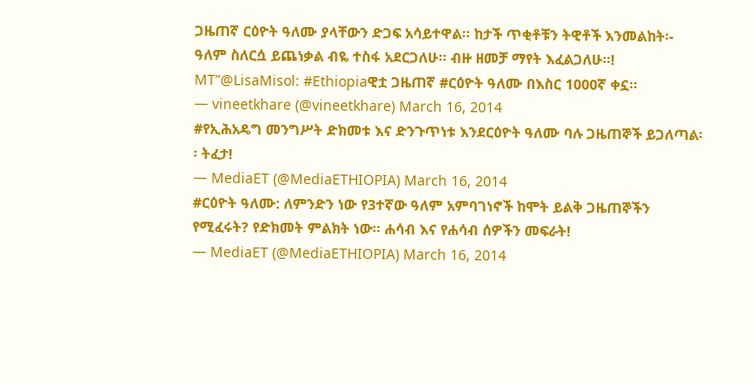ጋዜጠኛ ርዕዮት ዓለሙ ያላቸውን ድጋፍ አሳይተዋል፡፡ ከታች ጥቂቶቹን ትዊቶች እንመልከት፡-
ዓለም ስለርሷ ይጨነቃል ብዬ ተስፋ አደርጋለሁ፡፡ ብዙ ዘመቻ ማየት እፈልጋለሁ፡፡! MT”@LisaMisol: #Ethiopiaዊቷ ጋዜጠኛ #ርዕዮት ዓለሙ በእስር 1000ኛ ቀኗ፡፡
— vineetkhare (@vineetkhare) March 16, 2014
#የኢሕአዴግ መንግሥት ድክመቱ እና ድንጉጥነቱ እንደርዕዮት ዓለሙ ባሉ ጋዜጠኞች ይጋለጣል፡፡ ትፈታ!
— MediaET (@MediaETHIOPIA) March 16, 2014
#ርዕዮት ዓለሙ: ለምንድን ነው የ3ተኛው ዓለም አምባገነኖች ከሞት ይልቅ ጋዜጠኞችን የሚፈሩት? የድክመት ምልክት ነው፡፡ ሐሳብ እና የሐሳብ ሰዎችን መፍራት!
— MediaET (@MediaETHIOPIA) March 16, 2014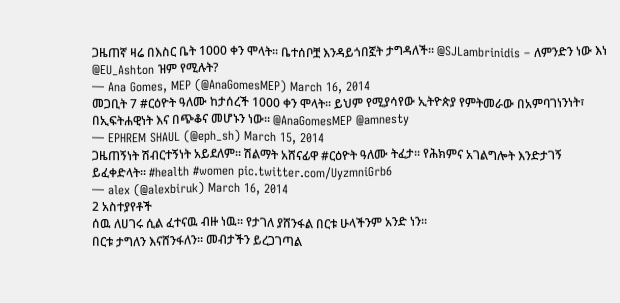ጋዜጠኛ ዛሬ በእስር ቤት 1000 ቀን ሞላት፡፡ ቤተሰቦቿ እንዳይጎበኟት ታግዳለች፡፡ @SJLambrinidis – ለምንድን ነው እነ @EU_Ashton ዝም የሚሉት?
— Ana Gomes, MEP (@AnaGomesMEP) March 16, 2014
መጋቢት 7 #ርዕዮት ዓለሙ ከታሰረች 1000 ቀን ሞላት፡፡ ይህም የሚያሳየው ኢትዮጵያ የምትመራው በአምባገነንነት፣ በኢፍትሐዊነት እና በጭቆና መሆኑን ነው፡፡ @AnaGomesMEP @amnesty
— EPHREM SHAUL (@eph_sh) March 15, 2014
ጋዜጠኝነት ሽብርተኝነት አይደለም፡፡ ሽልማት አሸናፊዋ #ርዕዮት ዓለሙ ትፈታ፡፡ የሕክምና አገልግሎት እንድታገኝ ይፈቀድላት፡፡ #health #women pic.twitter.com/UyzmniGrb6
— alex (@alexbiruk) March 16, 2014
2 አስተያየቶች
ሰዉ ለሀገሩ ሲል ፈተናዉ ብዙ ነዉ። የታገለ ያሸንፋል በርቱ ሁላችንም አንድ ነን።
በርቱ ታግለን እናሸንፋለን። መብታችን ይረጋገጣል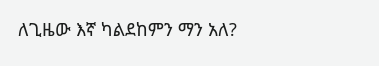ለጊዜው እኛ ካልደከምን ማን አለ?